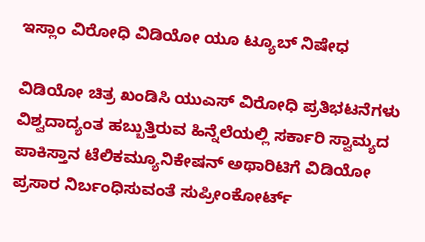ಇಸ್ಲಾಂ ವಿರೋಧಿ ವಿಡಿಯೋ ಯೂ ಟ್ಯೂಬ್ ನಿಷೇಧ

ವಿಡಿಯೋ ಚಿತ್ರ ಖಂಡಿಸಿ ಯುಎಸ್ ವಿರೋಧಿ ಪ್ರತಿಭಟನೆಗಳು ವಿಶ್ವದಾದ್ಯಂತ ಹಬ್ಬುತ್ತಿರುವ ಹಿನ್ನೆಲೆಯಲ್ಲಿ ಸರ್ಕಾರಿ ಸ್ವಾಮ್ಯದ ಪಾಕಿಸ್ತಾನ ಟೆಲಿಕಮ್ಯೂನಿಕೇಷನ್ ಅಥಾರಿಟಿಗೆ ವಿಡಿಯೋ ಪ್ರಸಾರ ನಿರ್ಬಂಧಿಸುವಂತೆ ಸುಪ್ರೀಂಕೋರ್ಟ್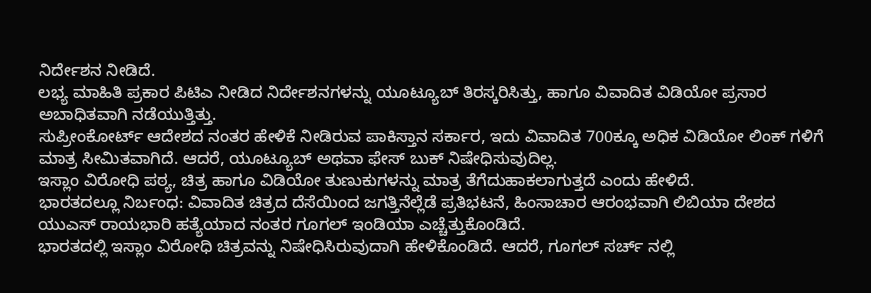ನಿರ್ದೇಶನ ನೀಡಿದೆ.
ಲಭ್ಯ ಮಾಹಿತಿ ಪ್ರಕಾರ ಪಿಟಿಎ ನೀಡಿದ ನಿರ್ದೇಶನಗಳನ್ನು ಯೂಟ್ಯೂಬ್ ತಿರಸ್ಕರಿಸಿತ್ತು, ಹಾಗೂ ವಿವಾದಿತ ವಿಡಿಯೋ ಪ್ರಸಾರ ಅಬಾಧಿತವಾಗಿ ನಡೆಯುತ್ತಿತ್ತು.
ಸುಪ್ರೀಂಕೋರ್ಟ್ ಆದೇಶದ ನಂತರ ಹೇಳಿಕೆ ನೀಡಿರುವ ಪಾಕಿಸ್ತಾನ ಸರ್ಕಾರ, ಇದು ವಿವಾದಿತ 700ಕ್ಕೂ ಅಧಿಕ ವಿಡಿಯೋ ಲಿಂಕ್ ಗಳಿಗೆ ಮಾತ್ರ ಸೀಮಿತವಾಗಿದೆ. ಆದರೆ, ಯೂಟ್ಯೂಬ್ ಅಥವಾ ಫೇಸ್ ಬುಕ್ ನಿಷೇಧಿಸುವುದಿಲ್ಲ.
ಇಸ್ಲಾಂ ವಿರೋಧಿ ಪಠ್ಯ, ಚಿತ್ರ ಹಾಗೂ ವಿಡಿಯೋ ತುಣುಕುಗಳನ್ನು ಮಾತ್ರ ತೆಗೆದುಹಾಕಲಾಗುತ್ತದೆ ಎಂದು ಹೇಳಿದೆ.
ಭಾರತದಲ್ಲೂ ನಿರ್ಬಂಧ: ವಿವಾದಿತ ಚಿತ್ರದ ದೆಸೆಯಿಂದ ಜಗತ್ತಿನೆಲ್ಲೆಡೆ ಪ್ರತಿಭಟನೆ, ಹಿಂಸಾಚಾರ ಆರಂಭವಾಗಿ ಲಿಬಿಯಾ ದೇಶದ ಯುಎಸ್ ರಾಯಭಾರಿ ಹತ್ಯೆಯಾದ ನಂತರ ಗೂಗಲ್ ಇಂಡಿಯಾ ಎಚ್ಚೆತ್ತುಕೊಂಡಿದೆ.
ಭಾರತದಲ್ಲಿ ಇಸ್ಲಾಂ ವಿರೋಧಿ ಚಿತ್ರವನ್ನು ನಿಷೇಧಿಸಿರುವುದಾಗಿ ಹೇಳಿಕೊಂಡಿದೆ. ಆದರೆ, ಗೂಗಲ್ ಸರ್ಚ್ ನಲ್ಲಿ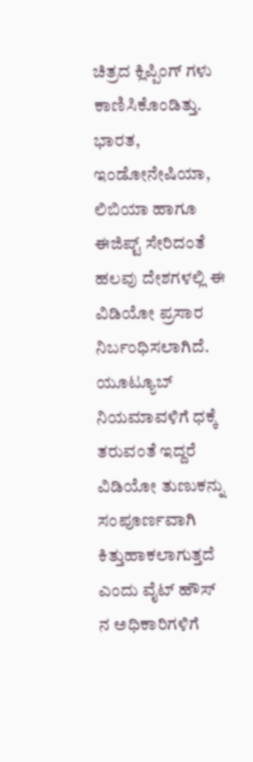ಚಿತ್ರದ ಕ್ಲಿಪ್ಪಿಂಗ್ ಗಳು ಕಾಣಿಸಿಕೊಂಡಿತ್ತು.
ಭಾರತ, ಇಂಡೋನೇಷಿಯಾ, ಲಿಬಿಯಾ ಹಾಗೂ ಈಜಿಪ್ಟ್ ಸೇರಿದಂತೆ ಹಲವು ದೇಶಗಳಲ್ಲಿ ಈ ವಿಡಿಯೋ ಪ್ರಸಾರ ನಿರ್ಬಂಧಿಸಲಾಗಿದೆ. ಯೂಟ್ಯೂಬ್ ನಿಯಮಾವಳಿಗೆ ಧಕ್ಕೆ ತರುವಂತೆ ಇದ್ದರೆ ವಿಡಿಯೋ ತುಣುಕನ್ನು ಸಂಪೂರ್ಣವಾಗಿ ಕಿತ್ತುಹಾಕಲಾಗುತ್ತದೆ ಎಂದು ವೈಟ್ ಹೌಸ್ ನ ಅಧಿಕಾರಿಗಳಿಗೆ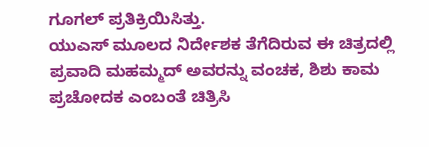ಗೂಗಲ್ ಪ್ರತಿಕ್ರಿಯಿಸಿತ್ತು.
ಯುಎಸ್ ಮೂಲದ ನಿರ್ದೇಶಕ ತೆಗೆದಿರುವ ಈ ಚಿತ್ರದಲ್ಲಿ ಪ್ರವಾದಿ ಮಹಮ್ಮದ್ ಅವರನ್ನು ವಂಚಕ, ಶಿಶು ಕಾಮ ಪ್ರಚೋದಕ ಎಂಬಂತೆ ಚಿತ್ರಿಸಿ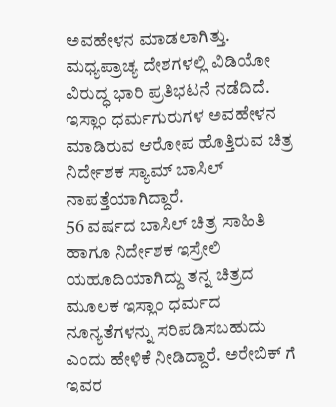ಅವಹೇಳನ ಮಾಡಲಾಗಿತ್ತು. ಮಧ್ಯಪ್ರಾಚ್ಯ ದೇಶಗಳಲ್ಲಿ ವಿಡಿಯೋ ವಿರುದ್ಧ ಭಾರಿ ಪ್ರತಿಭಟನೆ ನಡೆದಿದೆ.
ಇಸ್ಲಾಂ ಧರ್ಮಗುರುಗಳ ಅವಹೇಳನ ಮಾಡಿರುವ ಆರೋಪ ಹೊತ್ತಿರುವ ಚಿತ್ರ ನಿರ್ದೇಶಕ ಸ್ಯಾಮ್ ಬಾಸಿಲ್ ನಾಪತ್ತೆಯಾಗಿದ್ದಾರೆ.
56 ವರ್ಷದ ಬಾಸಿಲ್ ಚಿತ್ರ ಸಾಹಿತಿ ಹಾಗೂ ನಿರ್ದೇಶಕ ಇಸ್ರೇಲಿ ಯಹೂದಿಯಾಗಿದ್ದು ತನ್ನ ಚಿತ್ರದ ಮೂಲಕ ಇಸ್ಲಾಂ ಧರ್ಮದ ನೂನ್ಯತೆಗಳನ್ನು ಸರಿಪಡಿಸಬಹುದು ಎಂದು ಹೇಳಿಕೆ ನೀಡಿದ್ದಾರೆ. ಅರೇಬಿಕ್ ಗೆ ಇವರ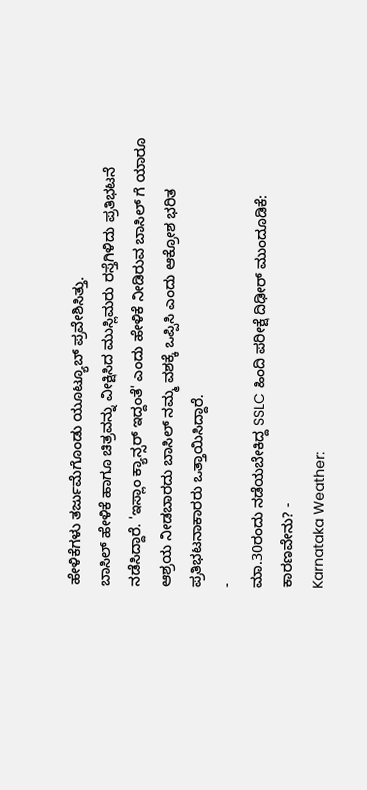ಹೇಳಿಕೆಗಳು ತರ್ಜುಮೆಗೊಂಡು ಯೂಟ್ಯೂಬ್ ಪ್ರವೇಶಿಸಿತ್ತು.
ಬಾಸಿಲ್ ಹೇಳಿಕೆ ಹಾಗೂ ಚಿತ್ರವನ್ನು ವೀಕ್ಷಿಸಿದ ಮುಸ್ಲಿಮರು ರಸ್ತೆಗಿಳಿದು ಪ್ರತಿಭಟನೆ ನಡೆಸಿದ್ದಾರೆ. 'ಇಸ್ಲಾಂ ಕ್ಯಾನ್ಸರ್ ಇದ್ದಂತೆ' ಎಂದು ಹೇಳಿಕೆ ನೀಡಿರುವ ಬಾಸಿಲ್ ಗೆ ಯಾರೂ ಆಶ್ರಯ ನೀಡಬಾರದು ಬಾಸಿಲ್ ನಮ್ಮ ವಶಕ್ಕೆ ಒಪ್ಪಿಸಿ ಎಂದು ಆಕ್ರೋಶ ಭರಿತ ಪ್ರತಿಭಟನಾಕಾರರು ಒತ್ತಾಯಿಸಿದ್ದಾರೆ.
-
ಮಾ.30ರಂದು ನಡೆಯಬೇಕಿದ್ದ SSLC ಹಿಂದಿ ಪರೀಕ್ಷೆ ದಿಢೀರ್ ಮುಂದೂಡಿಕೆ: ಕಾರಣವೇನು? -
Karnataka Weather: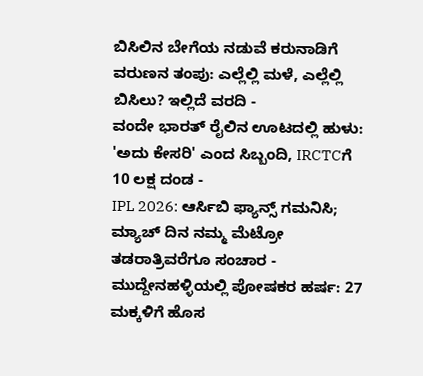ಬಿಸಿಲಿನ ಬೇಗೆಯ ನಡುವೆ ಕರುನಾಡಿಗೆ ವರುಣನ ತಂಪು: ಎಲ್ಲೆಲ್ಲಿ ಮಳೆ, ಎಲ್ಲೆಲ್ಲಿ ಬಿಸಿಲು? ಇಲ್ಲಿದೆ ವರದಿ -
ವಂದೇ ಭಾರತ್ ರೈಲಿನ ಊಟದಲ್ಲಿ ಹುಳು: 'ಅದು ಕೇಸರಿ' ಎಂದ ಸಿಬ್ಬಂದಿ, IRCTCಗೆ 10 ಲಕ್ಷ ದಂಡ -
IPL 2026: ಆರ್ಸಿಬಿ ಫ್ಯಾನ್ಸ್ ಗಮನಿಸಿ; ಮ್ಯಾಚ್ ದಿನ ನಮ್ಮ ಮೆಟ್ರೋ ತಡರಾತ್ರಿವರೆಗೂ ಸಂಚಾರ -
ಮುದ್ದೇನಹಳ್ಳಿಯಲ್ಲಿ ಪೋಷಕರ ಹರ್ಷ: 27 ಮಕ್ಕಳಿಗೆ ಹೊಸ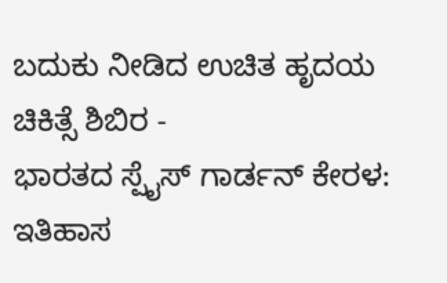ಬದುಕು ನೀಡಿದ ಉಚಿತ ಹೃದಯ ಚಿಕಿತ್ಸೆ ಶಿಬಿರ -
ಭಾರತದ ಸ್ಪೈಸ್ ಗಾರ್ಡನ್ ಕೇರಳ: ಇತಿಹಾಸ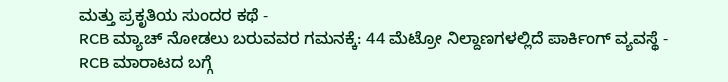ಮತ್ತು ಪ್ರಕೃತಿಯ ಸುಂದರ ಕಥೆ -
RCB ಮ್ಯಾಚ್ ನೋಡಲು ಬರುವವರ ಗಮನಕ್ಕೆ: 44 ಮೆಟ್ರೋ ನಿಲ್ದಾಣಗಳಲ್ಲಿದೆ ಪಾರ್ಕಿಂಗ್ ವ್ಯವಸ್ಥೆ -
RCB ಮಾರಾಟದ ಬಗ್ಗೆ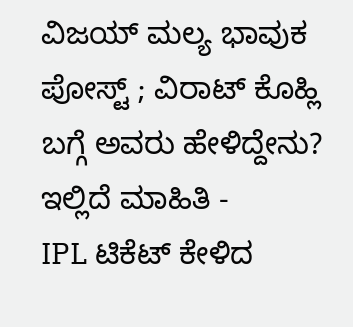ವಿಜಯ್ ಮಲ್ಯ ಭಾವುಕ ಪೋಸ್ಟ್ ; ವಿರಾಟ್ ಕೊಹ್ಲಿ ಬಗ್ಗೆ ಅವರು ಹೇಳಿದ್ದೇನು? ಇಲ್ಲಿದೆ ಮಾಹಿತಿ -
IPL ಟಿಕೆಟ್ ಕೇಳಿದ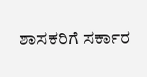ಶಾಸಕರಿಗೆ ಸರ್ಕಾರ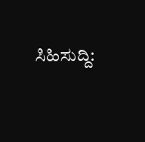ಸಿಹಿಸುದ್ದಿ: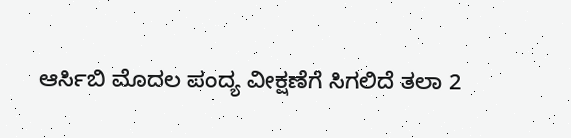ಆರ್ಸಿಬಿ ಮೊದಲ ಪಂದ್ಯ ವೀಕ್ಷಣೆಗೆ ಸಿಗಲಿದೆ ತಲಾ 2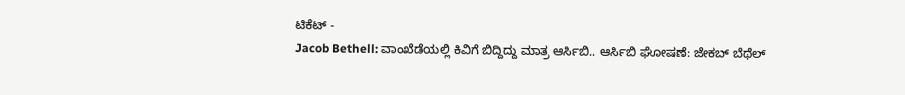ಟಿಕೆಟ್ -
Jacob Bethell: ವಾಂಖೆಡೆಯಲ್ಲಿ ಕಿವಿಗೆ ಬಿದ್ದಿದ್ದು ಮಾತ್ರ ಆರ್ಸಿಬಿ.. ಆರ್ಸಿಬಿ ಘೋಷಣೆ: ಜೇಕಬ್ ಬೆಥೆಲ್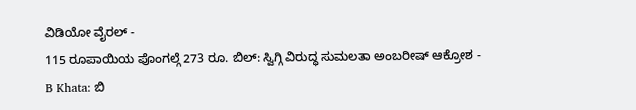ವಿಡಿಯೋ ವೈರಲ್ -
115 ರೂಪಾಯಿಯ ಪೊಂಗಲ್ಗೆ 273 ರೂ. ಬಿಲ್: ಸ್ವಿಗ್ಗಿ ವಿರುದ್ಧ ಸುಮಲತಾ ಅಂಬರೀಷ್ ಆಕ್ರೋಶ -
B Khata: ಬಿ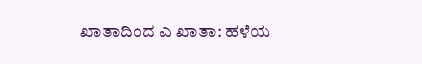ಖಾತಾದಿಂದ ಎ ಖಾತಾ: ಹಳೆಯ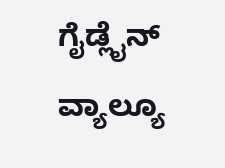ಗೈಡ್ಲೈನ್ ವ್ಯಾಲ್ಯೂ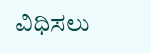ವಿಧಿಸಲು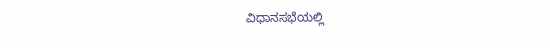ವಿಧಾನಸಭೆಯಲ್ಲಿ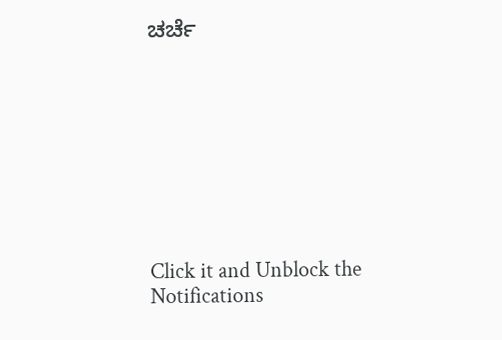ಚರ್ಚೆ









Click it and Unblock the Notifications